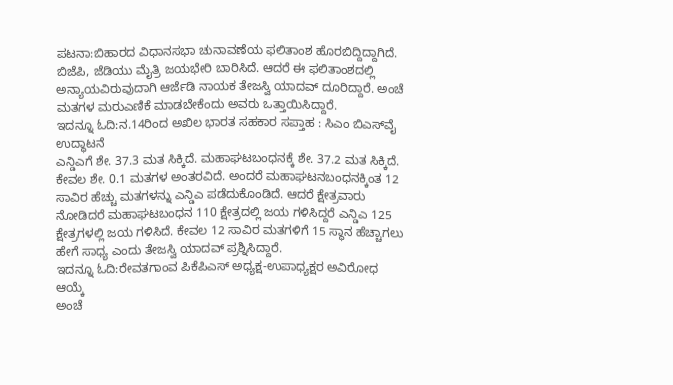ಪಟನಾ:ಬಿಹಾರದ ವಿಧಾನಸಭಾ ಚುನಾವಣೆಯ ಫಲಿತಾಂಶ ಹೊರಬಿದ್ದಿದ್ದಾಗಿದೆ. ಬಿಜೆಪಿ, ಜೆಡಿಯು ಮೈತ್ರಿ ಜಯಭೇರಿ ಬಾರಿಸಿದೆ. ಆದರೆ ಈ ಫಲಿತಾಂಶದಲ್ಲಿ ಅನ್ಯಾಯವಿರುವುದಾಗಿ ಆರ್ಜೆಡಿ ನಾಯಕ ತೇಜಸ್ವಿ ಯಾದವ್ ದೂರಿದ್ದಾರೆ. ಅಂಚೆ ಮತಗಳ ಮರುಎಣಿಕೆ ಮಾಡಬೇಕೆಂದು ಅವರು ಒತ್ತಾಯಿಸಿದ್ದಾರೆ.
ಇದನ್ನೂ ಓದಿ:ನ.14ರಿಂದ ಅಖಿಲ ಭಾರತ ಸಹಕಾರ ಸಪ್ತಾಹ : ಸಿಎಂ ಬಿಎಸ್‌ವೈ ಉದ್ಧಾಟನೆ
ಎನ್ಡಿಎಗೆ ಶೇ. 37.3 ಮತ ಸಿಕ್ಕಿದೆ. ಮಹಾಘಟಬಂಧನಕ್ಕೆ ಶೇ. 37.2 ಮತ ಸಿಕ್ಕಿದೆ. ಕೇವಲ ಶೇ. 0.1 ಮತಗಳ ಅಂತರವಿದೆ. ಅಂದರೆ ಮಹಾಘಟನಬಂಧನಕ್ಕಿಂತ 12 ಸಾವಿರ ಹೆಚ್ಚು ಮತಗಳನ್ನು ಎನ್ಡಿಎ ಪಡೆದುಕೊಂಡಿದೆ. ಆದರೆ ಕ್ಷೇತ್ರವಾರು ನೋಡಿದರೆ ಮಹಾಘಟಬಂಧನ 110 ಕ್ಷೇತ್ರದಲ್ಲಿ ಜಯ ಗಳಿಸಿದ್ದರೆ ಎನ್ಡಿಎ 125 ಕ್ಷೇತ್ರಗಳಲ್ಲಿ ಜಯ ಗಳಿಸಿದೆ. ಕೇವಲ 12 ಸಾವಿರ ಮತಗಳಿಗೆ 15 ಸ್ಥಾನ ಹೆಚ್ಚಾಗಲು ಹೇಗೆ ಸಾಧ್ಯ ಎಂದು ತೇಜಸ್ವಿ ಯಾದವ್ ಪ್ರಶ್ನಿಸಿದ್ದಾರೆ.
ಇದನ್ನೂ ಓದಿ:ರೇವತಗಾಂವ ಪಿಕೆಪಿಎಸ್ ಅಧ್ಯಕ್ಷ-ಉಪಾಧ್ಯಕ್ಷರ ಅವಿರೋಧ ಆಯ್ಕೆ
ಅಂಚೆ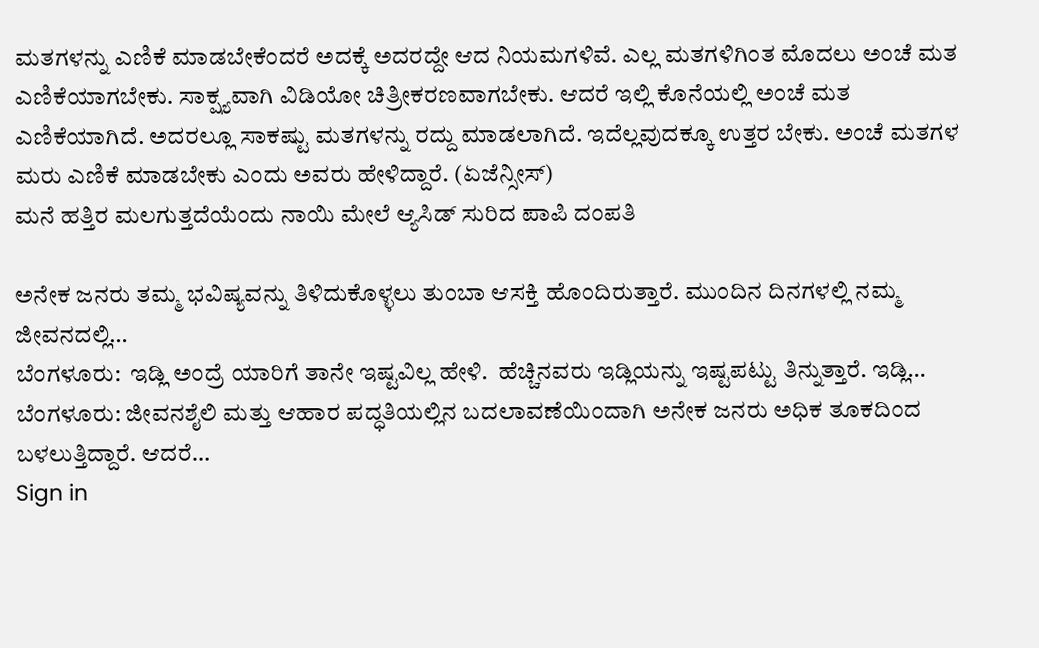ಮತಗಳನ್ನು ಎಣಿಕೆ ಮಾಡಬೇಕೆಂದರೆ ಅದಕ್ಕೆ ಅದರದ್ದೇ ಆದ ನಿಯಮಗಳಿವೆ. ಎಲ್ಲ ಮತಗಳಿಗಿಂತ ಮೊದಲು ಅಂಚೆ ಮತ ಎಣಿಕೆಯಾಗಬೇಕು. ಸಾಕ್ಷ್ಯವಾಗಿ ವಿಡಿಯೋ ಚಿತ್ರೀಕರಣವಾಗಬೇಕು. ಆದರೆ ಇಲ್ಲಿ ಕೊನೆಯಲ್ಲಿ ಅಂಚೆ ಮತ ಎಣಿಕೆಯಾಗಿದೆ. ಅದರಲ್ಲೂ ಸಾಕಷ್ಟು ಮತಗಳನ್ನು ರದ್ದು ಮಾಡಲಾಗಿದೆ. ಇದೆಲ್ಲವುದಕ್ಕೂ ಉತ್ತರ ಬೇಕು. ಅಂಚೆ ಮತಗಳ ಮರು ಎಣಿಕೆ ಮಾಡಬೇಕು ಎಂದು ಅವರು ಹೇಳಿದ್ದಾರೆ. (ಏಜೆನ್ಸೀಸ್)
ಮನೆ ಹತ್ತಿರ ಮಲಗುತ್ತದೆಯೆಂದು ನಾಯಿ ಮೇಲೆ ಆ್ಯಸಿಡ್ ಸುರಿದ ಪಾಪಿ ದಂಪತಿ

ಅನೇಕ ಜನರು ತಮ್ಮ ಭವಿಷ್ಯವನ್ನು ತಿಳಿದುಕೊಳ್ಳಲು ತುಂಬಾ ಆಸಕ್ತಿ ಹೊಂದಿರುತ್ತಾರೆ. ಮುಂದಿನ ದಿನಗಳಲ್ಲಿ ನಮ್ಮ ಜೀವನದಲ್ಲಿ…
ಬೆಂಗಳೂರು:  ಇಡ್ಲಿ ಅಂದ್ರೆ ಯಾರಿಗೆ ತಾನೇ ಇಷ್ಟವಿಲ್ಲ ಹೇಳಿ.  ಹೆಚ್ಚಿನವರು ಇಡ್ಲಿಯನ್ನು ಇಷ್ಟಪಟ್ಟು ತಿನ್ನುತ್ತಾರೆ. ಇಡ್ಲಿ…
ಬೆಂಗಳೂರು: ಜೀವನಶೈಲಿ ಮತ್ತು ಆಹಾರ ಪದ್ಧತಿಯಲ್ಲಿನ ಬದಲಾವಣೆಯಿಂದಾಗಿ ಅನೇಕ ಜನರು ಅಧಿಕ ತೂಕದಿಂದ ಬಳಲುತ್ತಿದ್ದಾರೆ. ಆದರೆ…
Sign in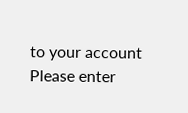to your account
Please enter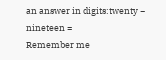an answer in digits:twenty − nineteen =
Remember me